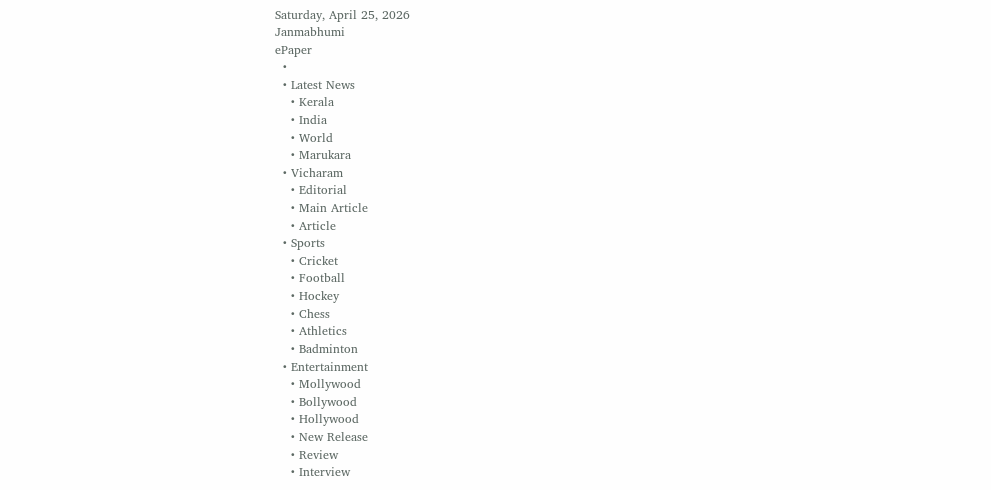Saturday, April 25, 2026
Janmabhumi
ePaper
  •
  • Latest News
    • Kerala
    • India
    • World
    • Marukara
  • Vicharam
    • Editorial
    • Main Article
    • Article
  • Sports
    • Cricket
    • Football
    • Hockey
    • Chess
    • Athletics
    • Badminton
  • Entertainment
    • Mollywood
    • Bollywood
    • Hollywood
    • New Release
    • Review
    • Interview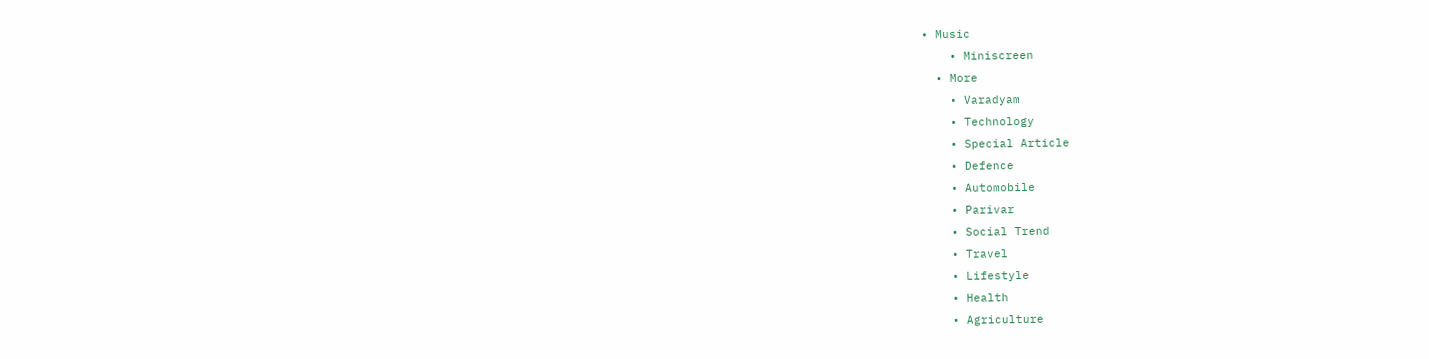• Music
    • Miniscreen
  • More
    • Varadyam
    • Technology
    • Special Article
    • Defence
    • Automobile
    • Parivar
    • Social Trend
    • Travel
    • Lifestyle
    • Health
    • Agriculture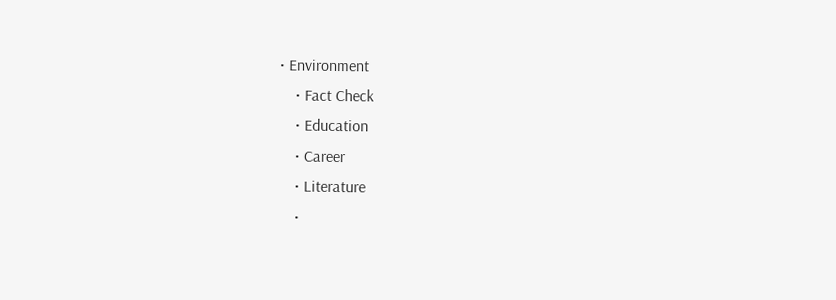• Environment
    • Fact Check
    • Education
    • Career
    • Literature
    •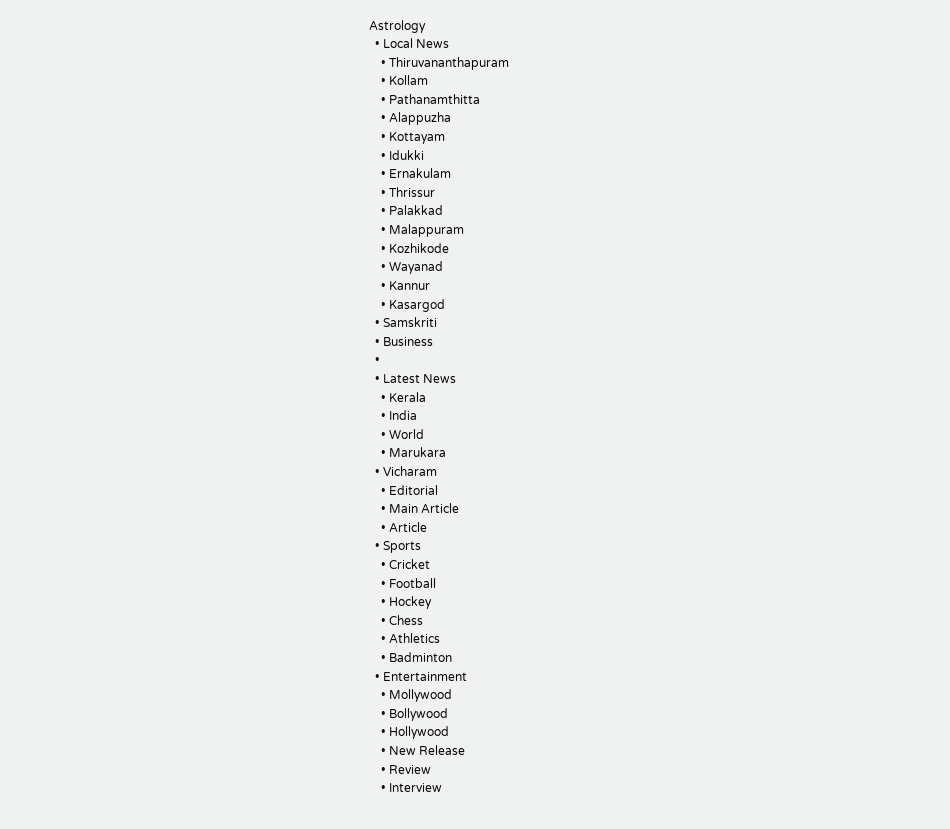Astrology
  • Local News
    • Thiruvananthapuram
    • Kollam
    • Pathanamthitta
    • Alappuzha
    • Kottayam
    • Idukki
    • Ernakulam
    • Thrissur
    • Palakkad
    • Malappuram
    • Kozhikode
    • Wayanad
    • Kannur
    • Kasargod
  • Samskriti
  • Business
  •
  • Latest News
    • Kerala
    • India
    • World
    • Marukara
  • Vicharam
    • Editorial
    • Main Article
    • Article
  • Sports
    • Cricket
    • Football
    • Hockey
    • Chess
    • Athletics
    • Badminton
  • Entertainment
    • Mollywood
    • Bollywood
    • Hollywood
    • New Release
    • Review
    • Interview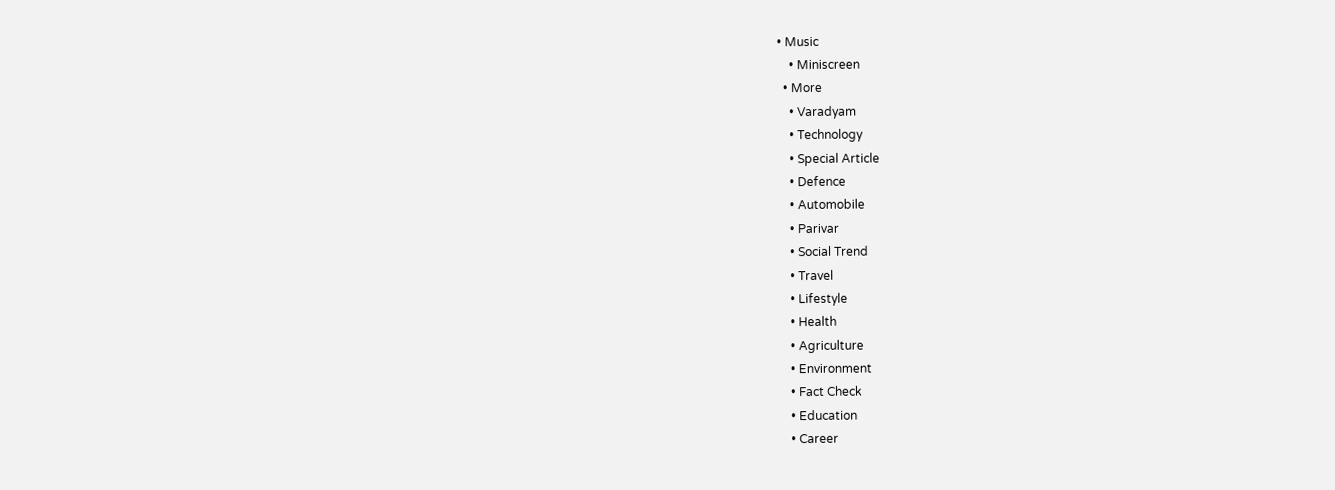• Music
    • Miniscreen
  • More
    • Varadyam
    • Technology
    • Special Article
    • Defence
    • Automobile
    • Parivar
    • Social Trend
    • Travel
    • Lifestyle
    • Health
    • Agriculture
    • Environment
    • Fact Check
    • Education
    • Career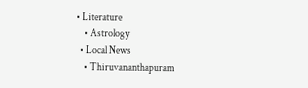• Literature
    • Astrology
  • Local News
    • Thiruvananthapuram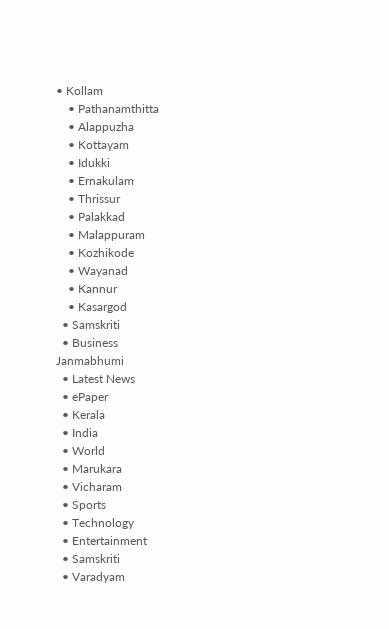• Kollam
    • Pathanamthitta
    • Alappuzha
    • Kottayam
    • Idukki
    • Ernakulam
    • Thrissur
    • Palakkad
    • Malappuram
    • Kozhikode
    • Wayanad
    • Kannur
    • Kasargod
  • Samskriti
  • Business
Janmabhumi
  • Latest News
  • ePaper
  • Kerala
  • India
  • World
  • Marukara
  • Vicharam
  • Sports
  • Technology
  • Entertainment
  • Samskriti
  • Varadyam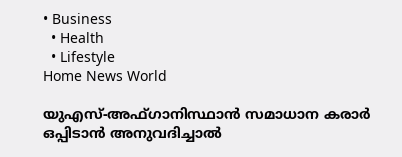• Business
  • Health
  • Lifestyle
Home News World

യു‌എസ്-അഫ്ഗാനിസ്ഥാന്‍ സമാധാന കരാര്‍ ഒപ്പിടാന്‍ അനുവദിച്ചാല്‍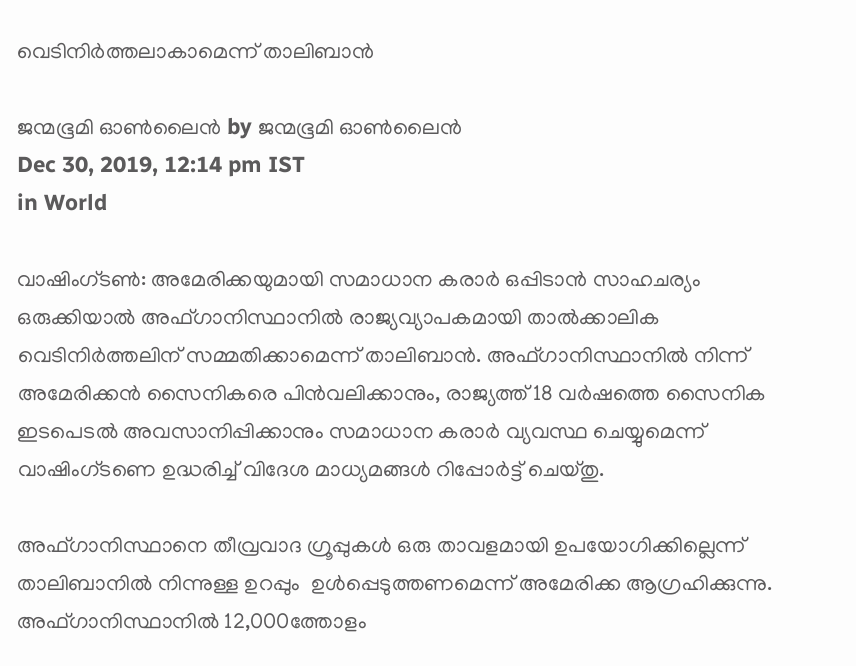വെടിനിര്‍ത്തലാകാമെന്ന് താലിബാന്‍

ജന്മഭൂമി ഓണ്‍ലൈന്‍ by ജന്മഭൂമി ഓണ്‍ലൈന്‍
Dec 30, 2019, 12:14 pm IST
in World

വാഷിംഗ്ടണ്‍: അമേരിക്കയുമായി സമാധാന കരാര്‍ ഒപ്പിടാന്‍ സാഹചര്യം ഒരുക്കിയാല്‍ അഫ്ഗാനിസ്ഥാനില്‍ രാജ്യവ്യാപകമായി താല്‍ക്കാലിക വെടിനിര്‍ത്തലിന് സമ്മതിക്കാമെന്ന് താലിബാന്‍. അഫ്ഗാനിസ്ഥാനില്‍ നിന്ന് അമേരിക്കന്‍ സൈനികരെ പിന്‍‌വലിക്കാനും, രാജ്യത്ത് 18 വര്‍ഷത്തെ സൈനിക ഇടപെടല്‍ അവസാനിപ്പിക്കാനും സമാധാന കരാര്‍ വ്യവസ്ഥ ചെയ്യുമെന്ന് വാഷിംഗ്ടണെ ഉദ്ധരിച്ച് വിദേശ മാധ്യമങ്ങള്‍ റിപ്പോര്‍ട്ട് ചെയ്തു.

അഫ്ഗാനിസ്ഥാനെ തീവ്രവാദ ഗ്രൂപ്പുകള്‍ ഒരു താവളമായി ഉപയോഗിക്കില്ലെന്ന് താലിബാനില്‍ നിന്നുള്ള ഉറപ്പും  ഉള്‍പ്പെടുത്തണമെന്ന് അമേരിക്ക ആഗ്രഹിക്കുന്നു. അഫ്ഗാനിസ്ഥാനില്‍ 12,000ത്തോളം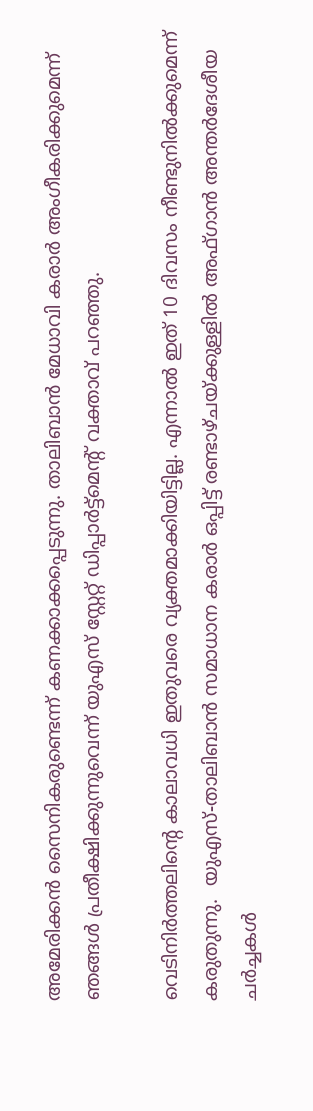അമേരിക്കന്‍ സൈനികരുണ്ടെന്ന് കണക്കാക്കപ്പെടുന്നു. താലിബാന്‍ മേധാവി കരാര്‍ അംഗീകരിക്കുമെന്ന് ഞങ്ങള്‍ പ്രതീക്ഷിക്കുന്നുവെന്ന് യുഎസ് സ്റ്റേറ്റ് ഡിപ്പാര്‍ട്ട്മെന്റ് വക്താവ് പറഞ്ഞു.

വെടിനിര്‍ത്തലിന്‍റെ കാലാവധി ഇതുവരെ വ്യക്തമാക്കിയിട്ടില്ല. എന്നാല്‍ ഇത് 10 ദിവസം നീണ്ടുനില്‍ക്കുമെന്ന് കരുതുന്നു.  യുഎസ്-താലിബാന്‍ സമാധാന കരാര്‍ ഒപ്പിട്ട് രണ്ടാഴ്ചയ്‌ക്കുള്ളില്‍ അഫ്ഗാന്‍ അന്തര്‍ദേശീയ ചര്‍ച്ചകള്‍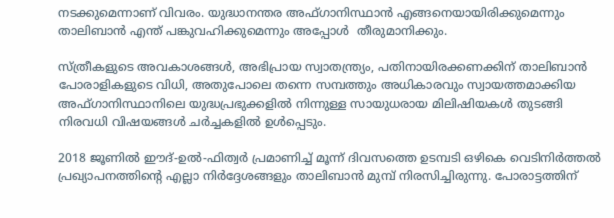നടക്കുമെന്നാണ് വിവരം. യുദ്ധാനന്തര അഫ്ഗാനിസ്ഥാന്‍ എങ്ങനെയായിരിക്കുമെന്നും താലിബാന്‍ എന്ത് പങ്കുവഹിക്കുമെന്നും അപ്പോള്‍  തീരുമാനിക്കും.

സ്ത്രീകളുടെ അവകാശങ്ങള്‍, അഭിപ്രായ സ്വാതന്ത്ര്യം, പതിനായിരക്കണക്കിന് താലിബാന്‍ പോരാളികളുടെ വിധി, അതുപോലെ തന്നെ സമ്പത്തും അധികാരവും സ്വായത്തമാക്കിയ അഫ്ഗാനിസ്ഥാനിലെ യുദ്ധപ്രഭുക്കളില്‍ നിന്നുള്ള സായുധരായ മിലിഷിയകള്‍ തുടങ്ങി നിരവധി വിഷയങ്ങള്‍ ചര്‍ച്ചകളില്‍ ഉള്‍പ്പെടും.

2018 ജൂണില്‍ ഈദ്-ഉല്‍-ഫിത്വര്‍ പ്രമാണിച്ച് മൂന്ന് ദിവസത്തെ ഉടമ്പടി ഒഴികെ വെടിനിര്‍ത്തല്‍ പ്രഖ്യാപനത്തിന്റെ എല്ലാ നിര്‍ദ്ദേശങ്ങളും താലിബാന്‍ മുമ്പ് നിരസിച്ചിരുന്നു. പോരാട്ടത്തിന്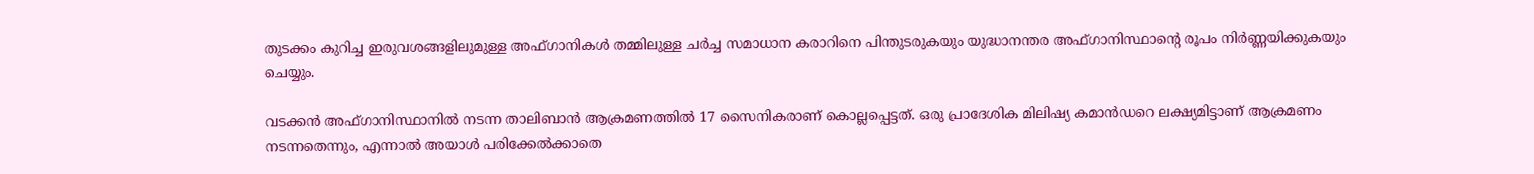തുടക്കം കുറിച്ച ഇരുവശങ്ങളിലുമുള്ള അഫ്ഗാനികള്‍ തമ്മിലുള്ള ചര്‍ച്ച സമാധാന കരാറിനെ പിന്തുടരുകയും യുദ്ധാനന്തര അഫ്ഗാനിസ്ഥാന്‍റെ രൂപം നിര്‍ണ്ണയിക്കുകയും ചെയ്യും.

വടക്കന്‍ അഫ്ഗാനിസ്ഥാനില്‍ നടന്ന താലിബാന്‍ ആക്രമണത്തില്‍ 17 സൈനികരാണ് കൊല്ലപ്പെട്ടത്. ഒരു പ്രാദേശിക മിലിഷ്യ കമാന്‍ഡറെ ലക്ഷ്യമിട്ടാണ് ആക്രമണം നടന്നതെന്നും, എന്നാല്‍ അയാള്‍ പരിക്കേല്‍ക്കാതെ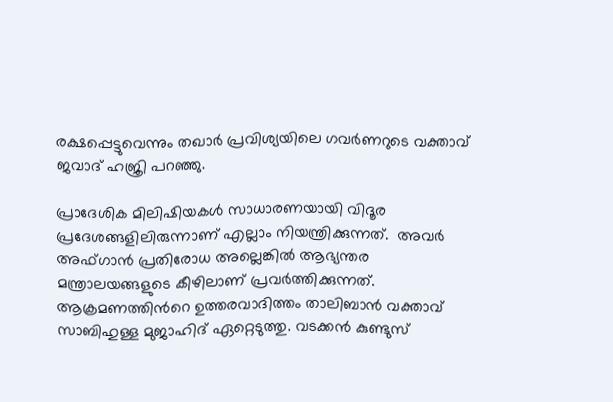രക്ഷപ്പെട്ടുവെന്നും തഖാര്‍ പ്രവിശ്യയിലെ ഗവര്‍ണറുടെ വക്താവ് ജവാദ് ഹജ്രി പറഞ്ഞു.

പ്രാദേശിക മിലിഷിയകള്‍ സാധാരണയായി വിദൂര പ്രദേശങ്ങളിലിരുന്നാണ് എല്ലാം നിയന്ത്രിക്കുന്നത്.  അവര്‍ അഫ്ഗാന്‍ പ്രതിരോധ അല്ലെങ്കില്‍ ആഭ്യന്തര മന്ത്രാലയങ്ങളുടെ കീഴിലാണ് പ്രവര്‍ത്തിക്കുന്നത്. ആക്രമണത്തിന്‍റെ ഉത്തരവാദിത്തം താലിബാന്‍ വക്താവ് സാബിഹുള്ള മുജാഹിദ് ഏറ്റെടുത്തു. വടക്കന്‍ കുണ്ടുസ്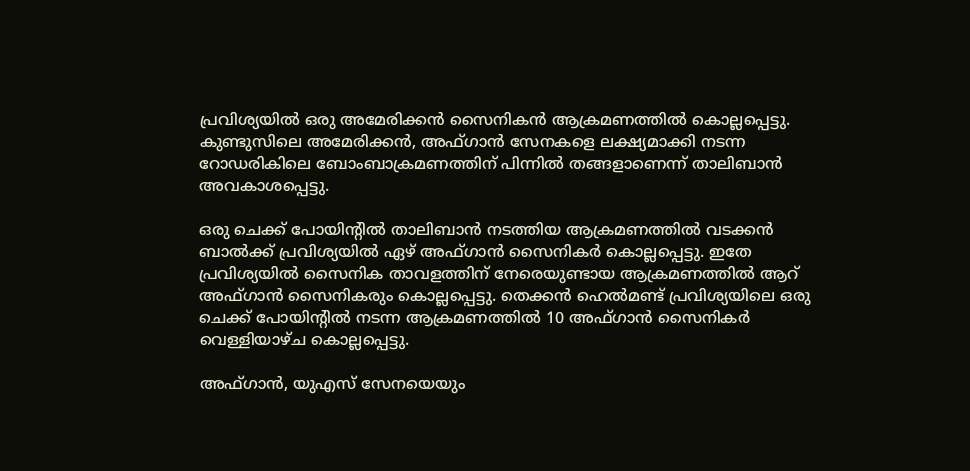പ്രവിശ്യയില്‍ ഒരു അമേരിക്കന്‍ സൈനികന്‍ ആക്രമണത്തില്‍ കൊല്ലപ്പെട്ടു. കുണ്ടുസിലെ അമേരിക്കന്‍, അഫ്ഗാന്‍ സേനകളെ ലക്ഷ്യമാക്കി നടന്ന റോഡരികിലെ ബോംബാക്രമണത്തിന് പിന്നില്‍ തങ്ങളാണെന്ന് താലിബാന്‍ അവകാശപ്പെട്ടു.

ഒരു ചെക്ക് പോയിന്റില്‍ താലിബാന്‍ നടത്തിയ ആക്രമണത്തില്‍ വടക്കന്‍ ബാല്‍ക്ക് പ്രവിശ്യയില്‍ ഏഴ് അഫ്ഗാന്‍ സൈനികര്‍ കൊല്ലപ്പെട്ടു. ഇതേ പ്രവിശ്യയില്‍ സൈനിക താവളത്തിന് നേരെയുണ്ടായ ആക്രമണത്തില്‍ ആറ് അഫ്ഗാന്‍ സൈനികരും കൊല്ലപ്പെട്ടു. തെക്കന്‍ ഹെല്‍മണ്ട് പ്രവിശ്യയിലെ ഒരു ചെക്ക് പോയിന്‍റില്‍ നടന്ന ആക്രമണത്തില്‍ 10 അഫ്ഗാന്‍ സൈനികര്‍ വെള്ളിയാഴ്ച കൊല്ലപ്പെട്ടു.

അഫ്ഗാന്‍, യുഎസ് സേനയെയും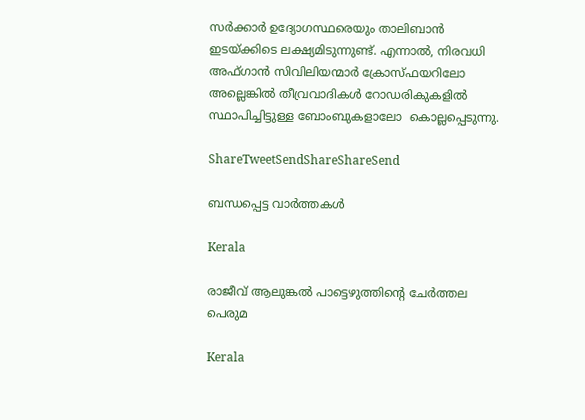സര്‍ക്കാര്‍ ഉദ്യോഗസ്ഥരെയും താലിബാന്‍ ഇടയ്‌ക്കിടെ ലക്ഷ്യമിടുന്നുണ്ട്. എന്നാല്‍, നിരവധി അഫ്ഗാന്‍ സിവിലിയന്മാര്‍ ക്രോസ്ഫയറിലോ അല്ലെങ്കില്‍ തീവ്രവാദികള്‍ റോഡരികുകളില്‍ സ്ഥാപിച്ചിട്ടുള്ള ബോംബുകളാലോ  കൊല്ലപ്പെടുന്നു.

ShareTweetSendShareShareSend

ബന്ധപ്പെട്ട വാര്‍ത്തകള്‍

Kerala

രാജീവ് ആലുങ്കല്‍ പാട്ടെഴുത്തിന്റെ ചേര്‍ത്തല പെരുമ

Kerala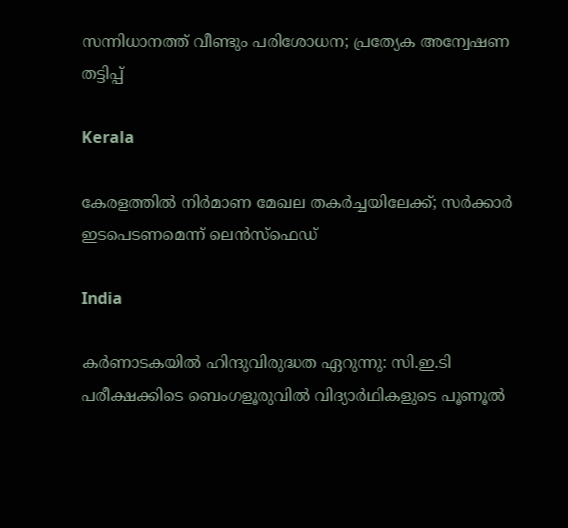സന്നിധാനത്ത് വീണ്ടും പരിശോധന; പ്രത്യേക അന്വേഷണ തട്ടിപ്പ്

Kerala

കേരളത്തില്‍ നിര്‍മാണ മേഖല തകര്‍ച്ചയിലേക്ക്; സര്‍ക്കാര്‍ ഇടപെടണമെന്ന് ലെന്‍സ്‌ഫെഡ്

India

കര്‍ണാടകയില്‍ ഹിന്ദുവിരുദ്ധത ഏറുന്നു: സി.ഇ.ടി പരീക്ഷക്കിടെ ബെംഗളൂരുവില്‍ വിദ്യാർഥികളുടെ പൂണൂൽ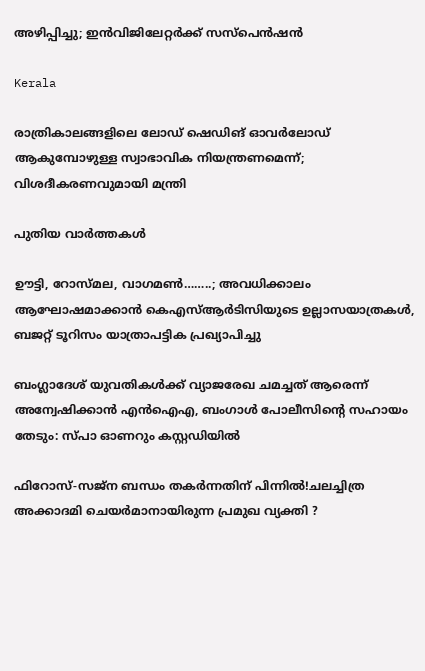അഴിപ്പിച്ചു; ഇൻവിജിലേറ്റർക്ക് സസ്പെൻഷൻ

Kerala

രാത്രികാലങ്ങളിലെ ലോഡ് ഷെഡിങ് ഓവർലോഡ് ആകുമ്പോഴുള്ള സ്വാഭാവിക നിയന്ത്രണമെന്ന്; വിശദീകരണവുമായി മന്ത്രി

പുതിയ വാര്‍ത്തകള്‍

ഊട്ടി, റോസ്മല, വാഗമൺ……..; അവധിക്കാലം ആഘോഷമാക്കാന്‍ കെഎസ്ആർടിസിയുടെ ഉല്ലാസയാത്രകൾ, ബജറ്റ് ടൂറിസം യാത്രാപട്ടിക പ്രഖ്യാപിച്ചു

ബംഗ്ലാദേശ് യുവതികൾക്ക് വ്യാജരേഖ ചമച്ചത് ആരെന്ന് അന്വേഷിക്കാൻ എൻഐഎ, ബംഗാൾ പോലീസിന്റെ സഹായം തേടും: സ്പാ ഓണറും കസ്റ്റഡിയിൽ

ഫിറോസ്-സജ്ന ബന്ധം തകർന്നതിന് പിന്നിൽ!ചലച്ചിത്ര അക്കാദമി ചെയർമാനായിരുന്ന പ്രമുഖ വ്യക്തി ?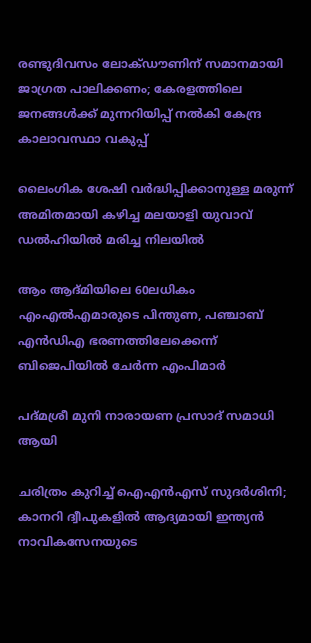രണ്ടുദിവസം ലോക്‌ഡൗണിന് സമാനമായി ജാഗ്രത പാലിക്കണം; കേരളത്തിലെ ജനങ്ങൾക്ക് മുന്നറിയിപ്പ് നൽകി കേന്ദ്ര കാലാവസ്ഥാ വകുപ്പ്

ലൈംഗിക ശേഷി വർദ്ധിപ്പിക്കാനുള്ള മരുന്ന് അമിതമായി കഴിച്ച മലയാളി യുവാവ് ഡൽഹിയിൽ മരിച്ച നിലയിൽ

ആം ആദ്മിയിലെ 60ലധികം എംഎൽഎമാരുടെ പിന്തുണ, പഞ്ചാബ് എൻഡിഎ ഭരണത്തിലേക്കെന്ന് ബിജെപിയിൽ ചേർന്ന എംപിമാർ

പദ്മശ്രീ മുനി നാരായണ പ്രസാദ് സമാധി ആയി

ചരിത്രം കുറിച്ച് ഐഎൻഎസ് സുദർശിനി; കാനറി ദ്വീപുകളിൽ ആദ്യമായി ഇന്ത്യൻ നാവികസേനയുടെ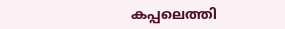കപ്പലെത്തി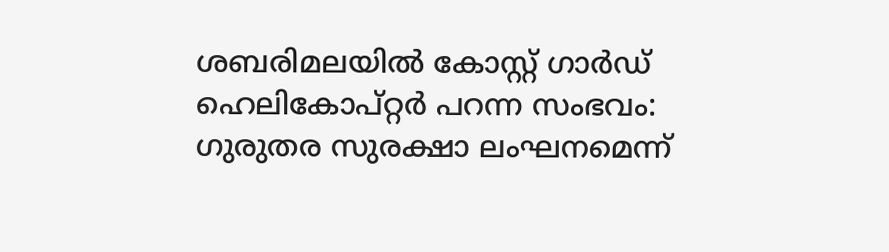ശബരിമലയില്‍ കോസ്റ്റ് ഗാര്‍ഡ് ഹെലികോപ്റ്റര്‍ പറന്ന സംഭവം: ഗുരുതര സുരക്ഷാ ലംഘനമെന്ന്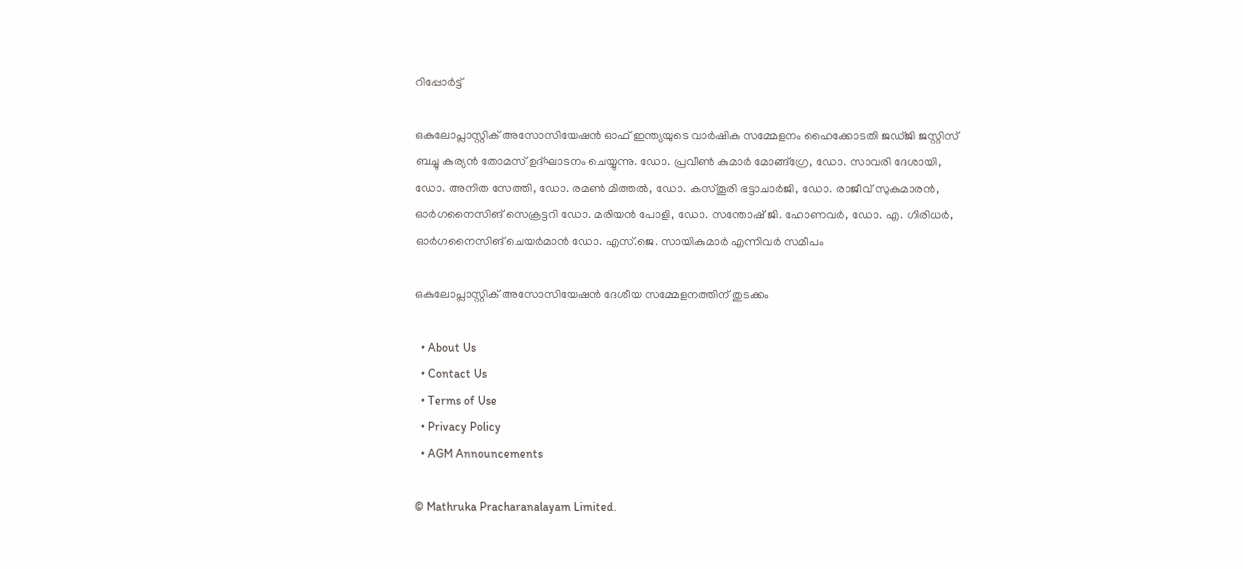റിപ്പോര്‍ട്ട്

ഒകുലോപ്ലാസ്റ്റിക് അസോസിയേഷന്‍ ഓഫ് ഇന്ത്യയുടെ വാര്‍ഷിക സമ്മേളനം ഹൈക്കോടതി ജഡ്ജി ജസ്റ്റിസ് ബച്ചു കുര്യന്‍ തോമസ് ഉദ്ഘാടനം ചെയ്യുന്നു. ഡോ. പ്രവീണ്‍ കുമാര്‍ മോങ്ങ്‌ഗ്രേ, ഡോ. സാവരി ദേശായി, ഡോ. അനിത സേത്തി, ഡോ. രമണ്‍ മിത്തല്‍, ഡോ. കസ്തൂരി ഭട്ടാചാര്‍ജി, ഡോ. രാജീവ് സുകുമാരന്‍, ഓര്‍ഗനൈസിങ് സെക്രട്ടറി ഡോ. മരിയന്‍ പോളി, ഡോ. സന്തോഷ് ജി. ഹോണവര്‍, ഡോ. എ. ഗിരിധര്‍, ഓര്‍ഗനൈസിങ് ചെയര്‍മാന്‍ ഡോ. എസ്.ജെ. സായികുമാര്‍ എന്നിവര്‍ സമീപം

ഒകുലോപ്ലാസ്റ്റിക് അസോസിയേഷന്‍ ദേശീയ സമ്മേളനത്തിന് തുടക്കം

  • About Us
  • Contact Us
  • Terms of Use
  • Privacy Policy
  • AGM Announcements

© Mathruka Pracharanalayam Limited.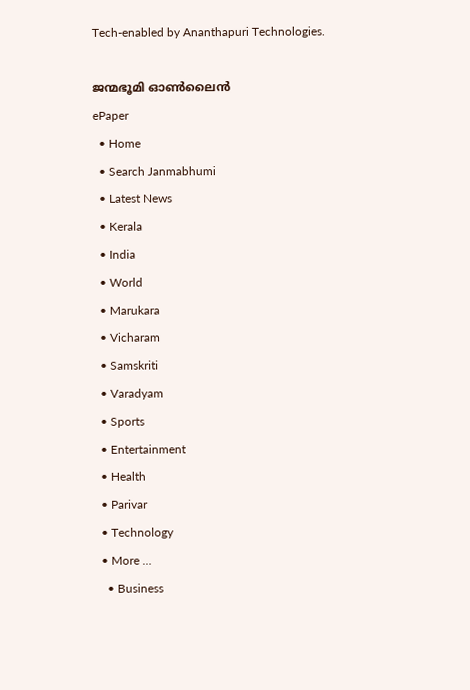Tech-enabled by Ananthapuri Technologies.

ജന്മഭൂമി ഓണ്‍ലൈന്‍
ePaper
  • Home
  • Search Janmabhumi
  • Latest News
  • Kerala
  • India
  • World
  • Marukara
  • Vicharam
  • Samskriti
  • Varadyam
  • Sports
  • Entertainment
  • Health
  • Parivar
  • Technology
  • More …
    • Business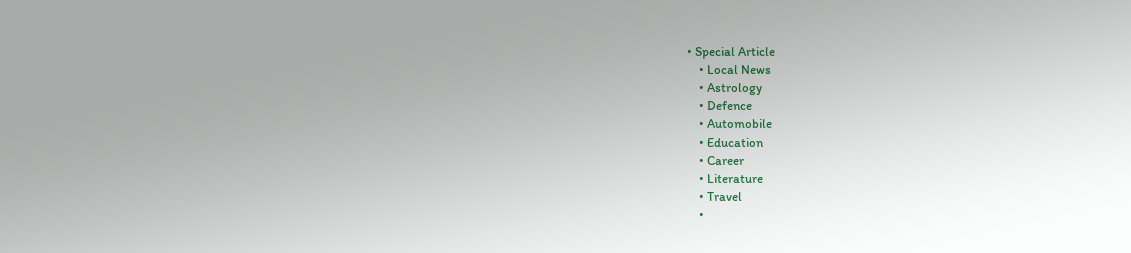• Special Article
    • Local News
    • Astrology
    • Defence
    • Automobile
    • Education
    • Career
    • Literature
    • Travel
    •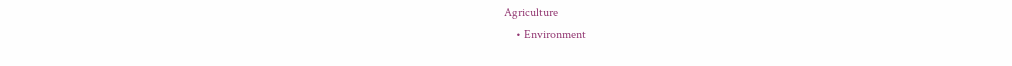Agriculture
    • Environment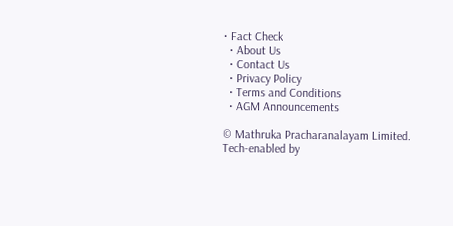• Fact Check
  • About Us
  • Contact Us
  • Privacy Policy
  • Terms and Conditions
  • AGM Announcements

© Mathruka Pracharanalayam Limited.
Tech-enabled by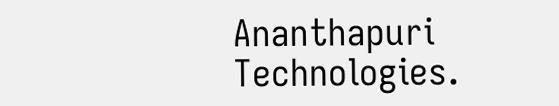Ananthapuri Technologies.